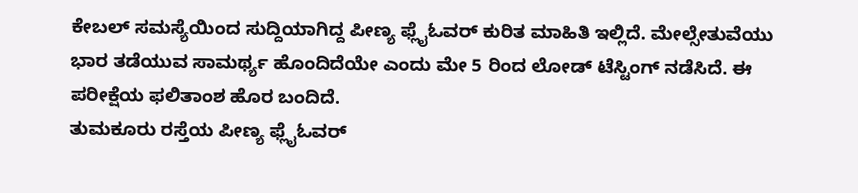ಕೇಬಲ್ ಸಮಸ್ಯೆಯಿಂದ ಸುದ್ದಿಯಾಗಿದ್ದ ಪೀಣ್ಯ ಫ್ಲೈಓವರ್ ಕುರಿತ ಮಾಹಿತಿ ಇಲ್ಲಿದೆ. ಮೇಲ್ಸೇತುವೆಯು ಭಾರ ತಡೆಯುವ ಸಾಮರ್ಥ್ಯ ಹೊಂದಿದೆಯೇ ಎಂದು ಮೇ 5 ರಿಂದ ಲೋಡ್ ಟೆಸ್ಟಿಂಗ್ ನಡೆಸಿದೆ. ಈ ಪರೀಕ್ಷೆಯ ಫಲಿತಾಂಶ ಹೊರ ಬಂದಿದೆ.
ತುಮಕೂರು ರಸ್ತೆಯ ಪೀಣ್ಯ ಫ್ಲೈಓವರ್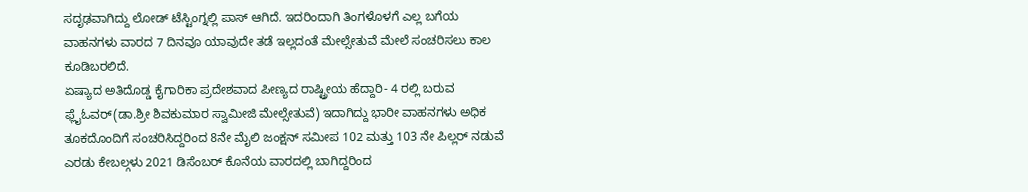ಸದೃಢವಾಗಿದ್ದು ಲೋಡ್ ಟೆಸ್ಟಿಂಗ್ನಲ್ಲಿ ಪಾಸ್ ಆಗಿದೆ. ಇದರಿಂದಾಗಿ ತಿಂಗಳೊಳಗೆ ಎಲ್ಲ ಬಗೆಯ ವಾಹನಗಳು ವಾರದ 7 ದಿನವೂ ಯಾವುದೇ ತಡೆ ಇಲ್ಲದಂತೆ ಮೇಲ್ಸೇತುವೆ ಮೇಲೆ ಸಂಚರಿಸಲು ಕಾಲ ಕೂಡಿಬರಲಿದೆ.
ಏಷ್ಯಾದ ಅತಿದೊಡ್ಡ ಕೈಗಾರಿಕಾ ಪ್ರದೇಶವಾದ ಪೀಣ್ಯದ ರಾಷ್ಟ್ರೀಯ ಹೆದ್ದಾರಿ- 4 ರಲ್ಲಿ ಬರುವ ಫ್ಲೈಓವರ್(ಡಾ.ಶ್ರೀ ಶಿವಕುಮಾರ ಸ್ವಾಮೀಜಿ ಮೇಲ್ಸೇತುವೆ) ಇದಾಗಿದ್ದು ಭಾರೀ ವಾಹನಗಳು ಅಧಿಕ ತೂಕದೊಂದಿಗೆ ಸಂಚರಿಸಿದ್ದರಿಂದ 8ನೇ ಮೈಲಿ ಜಂಕ್ಷನ್ ಸಮೀಪ 102 ಮತ್ತು 103 ನೇ ಪಿಲ್ಲರ್ ನಡುವೆ ಎರಡು ಕೇಬಲ್ಗಳು 2021 ಡಿಸೆಂಬರ್ ಕೊನೆಯ ವಾರದಲ್ಲಿ ಬಾಗಿದ್ದರಿಂದ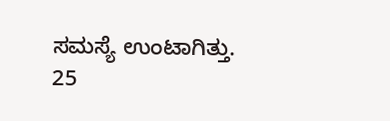ಸಮಸ್ಯೆ ಉಂಟಾಗಿತ್ತು.
25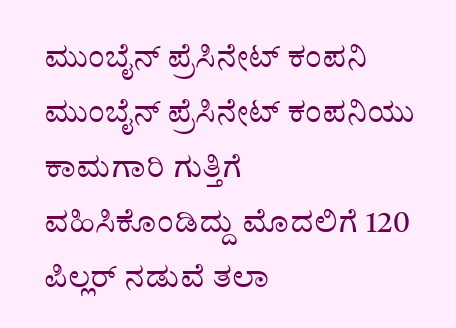ಮುಂಬೈನ್ ಪ್ರೆಸಿನೇಟ್ ಕಂಪನಿ
ಮುಂಬೈನ್ ಪ್ರೆಸಿನೇಟ್ ಕಂಪನಿಯು ಕಾಮಗಾರಿ ಗುತ್ತಿಗೆ ವಹಿಸಿಕೊಂಡಿದ್ದು ಮೊದಲಿಗೆ 120 ಪಿಲ್ಲರ್ ನಡುವೆ ತಲಾ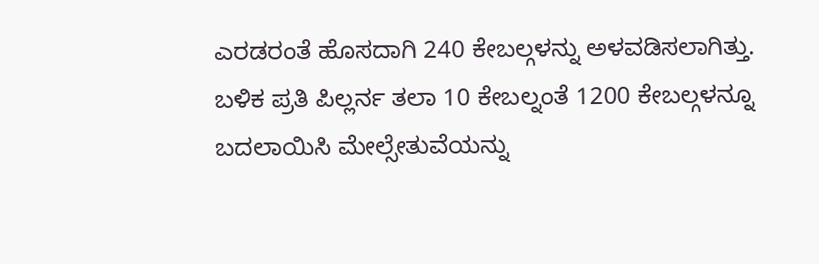ಎರಡರಂತೆ ಹೊಸದಾಗಿ 240 ಕೇಬಲ್ಗಳನ್ನು ಅಳವಡಿಸಲಾಗಿತ್ತು. ಬಳಿಕ ಪ್ರತಿ ಪಿಲ್ಲರ್ನ ತಲಾ 10 ಕೇಬಲ್ನಂತೆ 1200 ಕೇಬಲ್ಗಳನ್ನೂ ಬದಲಾಯಿಸಿ ಮೇಲ್ಸೇತುವೆಯನ್ನು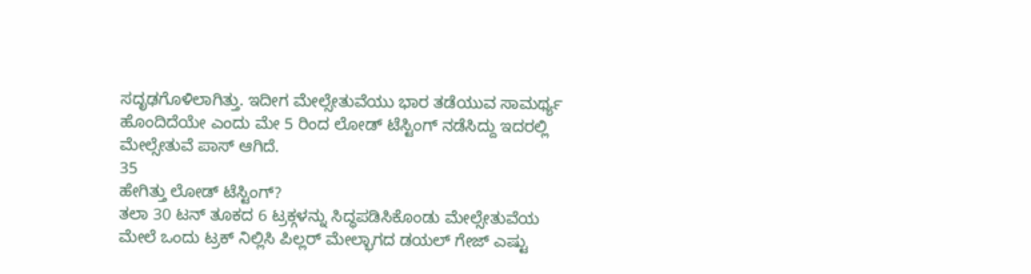ಸದೃಢಗೊಳಿಲಾಗಿತ್ತು. ಇದೀಗ ಮೇಲ್ಸೇತುವೆಯು ಭಾರ ತಡೆಯುವ ಸಾಮರ್ಥ್ಯ ಹೊಂದಿದೆಯೇ ಎಂದು ಮೇ 5 ರಿಂದ ಲೋಡ್ ಟೆಸ್ಟಿಂಗ್ ನಡೆಸಿದ್ದು ಇದರಲ್ಲಿ ಮೇಲ್ಸೇತುವೆ ಪಾಸ್ ಆಗಿದೆ.
35
ಹೇಗಿತ್ತು ಲೋಡ್ ಟೆಸ್ಟಿಂಗ್?
ತಲಾ 30 ಟನ್ ತೂಕದ 6 ಟ್ರಕ್ಗಳನ್ನು ಸಿದ್ಧಪಡಿಸಿಕೊಂಡು ಮೇಲ್ಸೇತುವೆಯ ಮೇಲೆ ಒಂದು ಟ್ರಕ್ ನಿಲ್ಲಿಸಿ ಪಿಲ್ಲರ್ ಮೇಲ್ಭಾಗದ ಡಯಲ್ ಗೇಜ್ ಎಷ್ಟು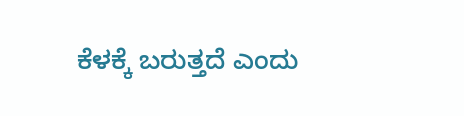ಕೆಳಕ್ಕೆ ಬರುತ್ತದೆ ಎಂದು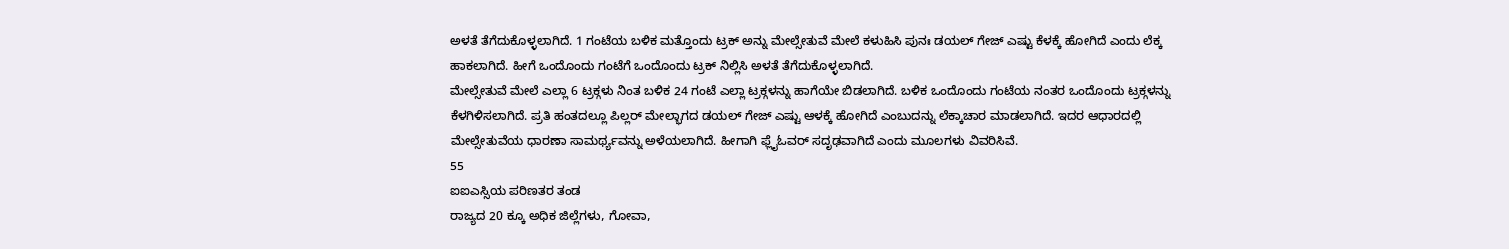ಅಳತೆ ತೆಗೆದುಕೊಳ್ಳಲಾಗಿದೆ. 1 ಗಂಟೆಯ ಬಳಿಕ ಮತ್ತೊಂದು ಟ್ರಕ್ ಅನ್ನು ಮೇಲ್ಸೇತುವೆ ಮೇಲೆ ಕಳುಹಿಸಿ ಪುನಃ ಡಯಲ್ ಗೇಜ್ ಎಷ್ಟು ಕೆಳಕ್ಕೆ ಹೋಗಿದೆ ಎಂದು ಲೆಕ್ಕ ಹಾಕಲಾಗಿದೆ. ಹೀಗೆ ಒಂದೊಂದು ಗಂಟೆಗೆ ಒಂದೊಂದು ಟ್ರಕ್ ನಿಲ್ಲಿಸಿ ಅಳತೆ ತೆಗೆದುಕೊಳ್ಳಲಾಗಿದೆ.
ಮೇಲ್ಸೇತುವೆ ಮೇಲೆ ಎಲ್ಲಾ 6 ಟ್ರಕ್ಗಳು ನಿಂತ ಬಳಿಕ 24 ಗಂಟೆ ಎಲ್ಲಾ ಟ್ರಕ್ಗಳನ್ನು ಹಾಗೆಯೇ ಬಿಡಲಾಗಿದೆ. ಬಳಿಕ ಒಂದೊಂದು ಗಂಟೆಯ ನಂತರ ಒಂದೊಂದು ಟ್ರಕ್ಗಳನ್ನು ಕೆಳಗಿಳಿಸಲಾಗಿದೆ. ಪ್ರತಿ ಹಂತದಲ್ಲೂ ಪಿಲ್ಲರ್ ಮೇಲ್ಭಾಗದ ಡಯಲ್ ಗೇಜ್ ಎಷ್ಟು ಆಳಕ್ಕೆ ಹೋಗಿದೆ ಎಂಬುದನ್ನು ಲೆಕ್ಕಾಚಾರ ಮಾಡಲಾಗಿದೆ. ಇದರ ಆಧಾರದಲ್ಲಿ ಮೇಲ್ಸೇತುವೆಯ ಧಾರಣಾ ಸಾಮರ್ಥ್ಯವನ್ನು ಅಳೆಯಲಾಗಿದೆ. ಹೀಗಾಗಿ ಫ್ಲೈಓವರ್ ಸದೃಢವಾಗಿದೆ ಎಂದು ಮೂಲಗಳು ವಿವರಿಸಿವೆ.
55
ಐಐಎಸ್ಸಿಯ ಪರಿಣತರ ತಂಡ
ರಾಜ್ಯದ 20 ಕ್ಕೂ ಅಧಿಕ ಜಿಲ್ಲೆಗಳು, ಗೋವಾ,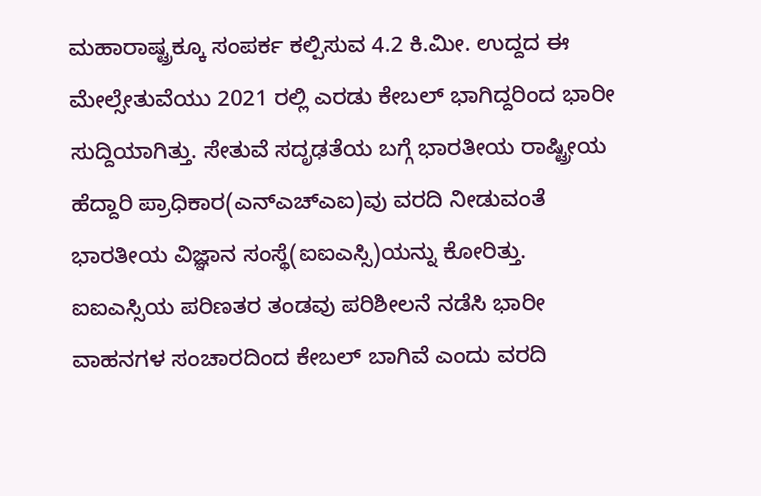ಮಹಾರಾಷ್ಟ್ರಕ್ಕೂ ಸಂಪರ್ಕ ಕಲ್ಪಿಸುವ 4.2 ಕಿ.ಮೀ. ಉದ್ದದ ಈ ಮೇಲ್ಸೇತುವೆಯು 2021 ರಲ್ಲಿ ಎರಡು ಕೇಬಲ್ ಭಾಗಿದ್ದರಿಂದ ಭಾರೀ ಸುದ್ದಿಯಾಗಿತ್ತು. ಸೇತುವೆ ಸದೃಢತೆಯ ಬಗ್ಗೆ ಭಾರತೀಯ ರಾಷ್ಟ್ರೀಯ ಹೆದ್ದಾರಿ ಪ್ರಾಧಿಕಾರ(ಎನ್ಎಚ್ಎಐ)ವು ವರದಿ ನೀಡುವಂತೆ ಭಾರತೀಯ ವಿಜ್ಞಾನ ಸಂಸ್ಥೆ(ಐಐಎಸ್ಸಿ)ಯನ್ನು ಕೋರಿತ್ತು. ಐಐಎಸ್ಸಿಯ ಪರಿಣತರ ತಂಡವು ಪರಿಶೀಲನೆ ನಡೆಸಿ ಭಾರೀ ವಾಹನಗಳ ಸಂಚಾರದಿಂದ ಕೇಬಲ್ ಬಾಗಿವೆ ಎಂದು ವರದಿ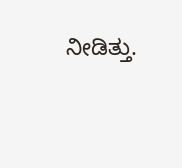ನೀಡಿತ್ತು.